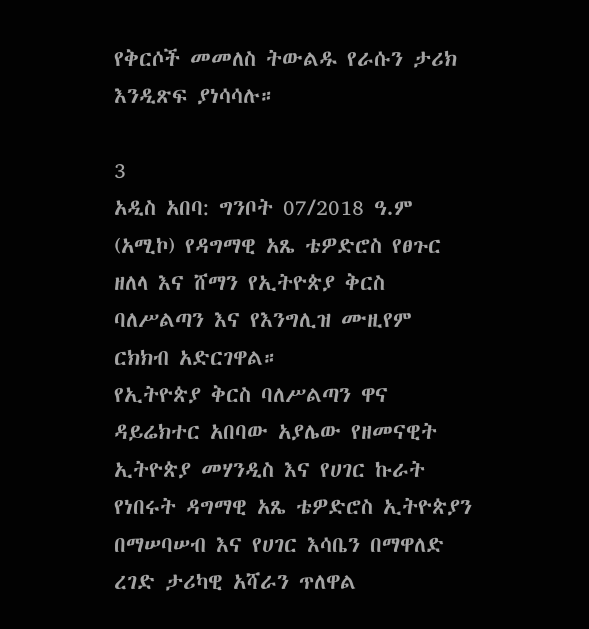የቅርሶች መመለስ ትውልዱ የራሱን ታሪክ እንዲጽፍ ያነሳሳሉ።

3
አዲስ አበባ: ግንቦት 07/2018 ዓ.ም (አሚኮ) የዳግማዊ አጼ ቴዎድሮስ የፀጉር ዘለላ እና ሸማን የኢትዮጵያ ቅርስ ባለሥልጣን እና የእንግሊዝ ሙዚየም ርክክብ አድርገዋል።
የኢትዮጵያ ቅርስ ባለሥልጣን ዋና ዳይሬክተር አበባው አያሌው የዘመናዊት ኢትዮጵያ መሃንዲስ እና የሀገር ኩራት የነበሩት ዳግማዊ አጼ ቴዎድሮስ ኢትዮጵያን በማሠባሠብ እና የሀገር እሳቤን በማዋለድ ረገድ ታሪካዊ አሻራን ጥለዋል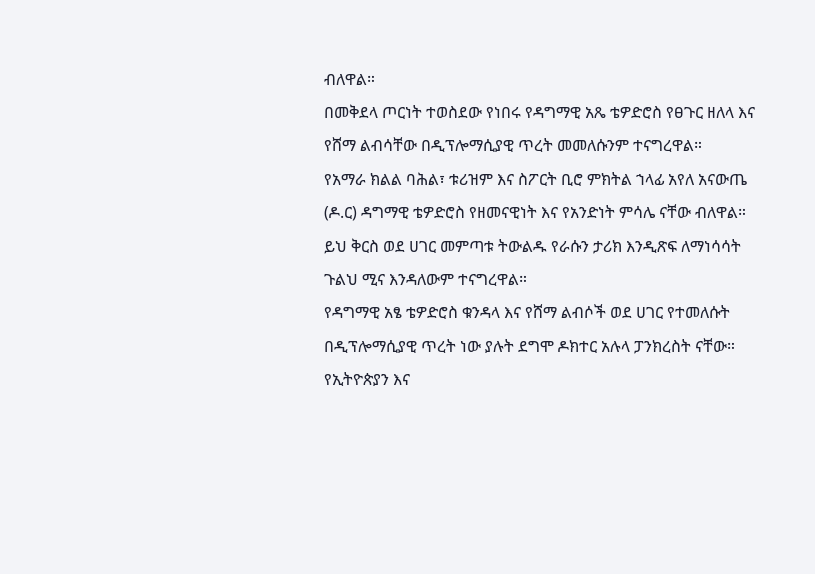ብለዋል።
በመቅደላ ጦርነት ተወስደው የነበሩ የዳግማዊ አጼ ቴዎድሮስ የፀጉር ዘለላ እና የሸማ ልብሳቸው በዲፕሎማሲያዊ ጥረት መመለሱንም ተናግረዋል።
የአማራ ክልል ባሕል፣ ቱሪዝም እና ስፖርት ቢሮ ምክትል ኀላፊ አየለ አናውጤ (ዶ.ር) ዳግማዊ ቴዎድሮስ የዘመናዊነት እና የአንድነት ምሳሌ ናቸው ብለዋል። ይህ ቅርስ ወደ ሀገር መምጣቱ ትውልዱ የራሱን ታሪክ እንዲጽፍ ለማነሳሳት ጉልህ ሚና እንዳለውም ተናግረዋል።
የዳግማዊ አፄ ቴዎድሮስ ቁንዳላ እና የሸማ ልብሶች ወደ ሀገር የተመለሱት በዲፕሎማሲያዊ ጥረት ነው ያሉት ደግሞ ዶክተር አሉላ ፓንክረስት ናቸው። የኢትዮጵያን እና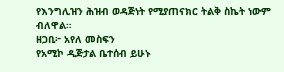የእንግሊዝን ሕዝብ ወዳጅነት የሚያጠናክር ትልቅ ስኬት ነውም ብለዋል።
ዘጋቢ፦ አየለ መስፍን
የአሚኮ ዲጅታል ቤተሰብ ይሁኑ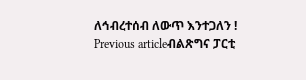ለኅብረተሰብ ለውጥ እንተጋለን !
Previous articleብልጽግና ፓርቲ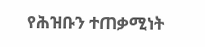የሕዝቡን ተጠቃሚነት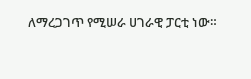ለማረጋገጥ የሚሠራ ሀገራዊ ፓርቲ ነው።